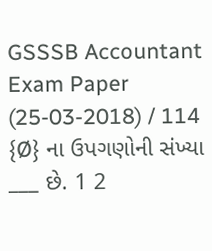GSSSB Accountant Exam Paper (25-03-2018) / 114 {Ø} ના ઉપગણોની સંખ્યા ___ છે. 1 2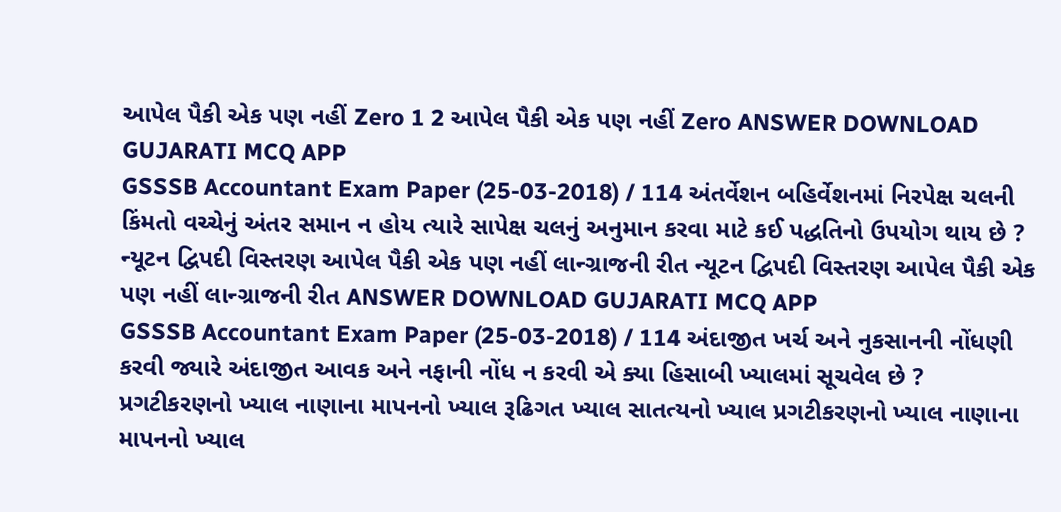આપેલ પૈકી એક પણ નહીં Zero 1 2 આપેલ પૈકી એક પણ નહીં Zero ANSWER DOWNLOAD GUJARATI MCQ APP
GSSSB Accountant Exam Paper (25-03-2018) / 114 અંતર્વેશન બહિર્વેશનમાં નિરપેક્ષ ચલની કિંમતો વચ્ચેનું અંતર સમાન ન હોય ત્યારે સાપેક્ષ ચલનું અનુમાન કરવા માટે કઈ પદ્ધતિનો ઉપયોગ થાય છે ? ન્યૂટન દ્વિપદી વિસ્તરણ આપેલ પૈકી એક પણ નહીં લાન્ગ્રાજની રીત ન્યૂટન દ્વિપદી વિસ્તરણ આપેલ પૈકી એક પણ નહીં લાન્ગ્રાજની રીત ANSWER DOWNLOAD GUJARATI MCQ APP
GSSSB Accountant Exam Paper (25-03-2018) / 114 અંદાજીત ખર્ચ અને નુકસાનની નોંધણી કરવી જ્યારે અંદાજીત આવક અને નફાની નોંધ ન કરવી એ ક્યા હિસાબી ખ્યાલમાં સૂચવેલ છે ? પ્રગટીકરણનો ખ્યાલ નાણાના માપનનો ખ્યાલ રૂઢિગત ખ્યાલ સાતત્યનો ખ્યાલ પ્રગટીકરણનો ખ્યાલ નાણાના માપનનો ખ્યાલ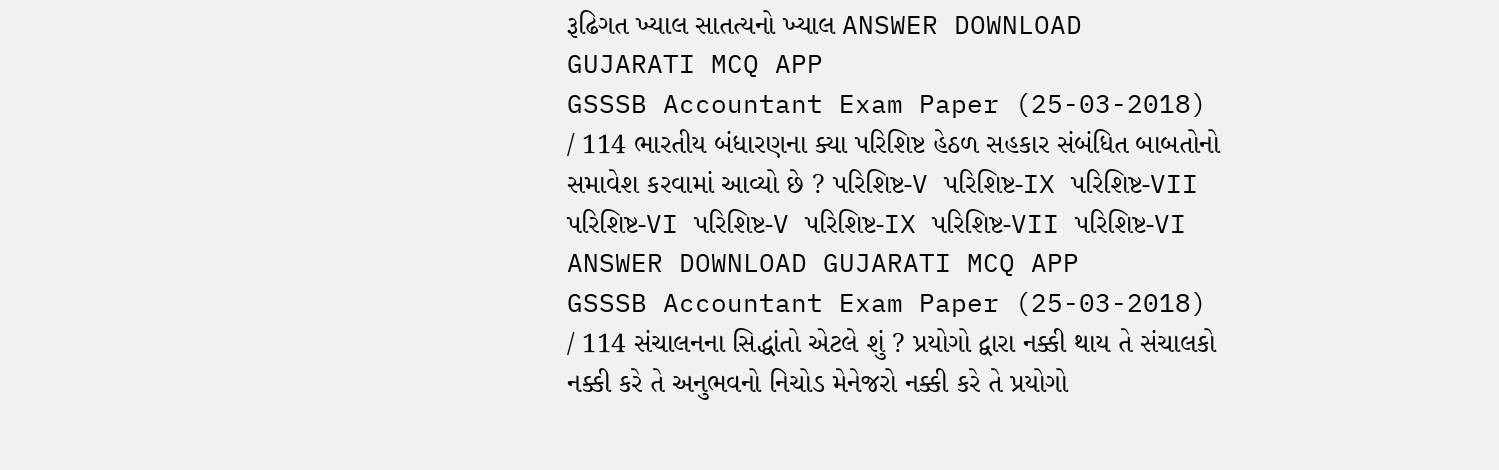રૂઢિગત ખ્યાલ સાતત્યનો ખ્યાલ ANSWER DOWNLOAD GUJARATI MCQ APP
GSSSB Accountant Exam Paper (25-03-2018) / 114 ભારતીય બંધારણના ક્યા પરિશિષ્ટ હેઠળ સહકાર સંબંધિત બાબતોનો સમાવેશ કરવામાં આવ્યો છે ? પરિશિષ્ટ-V પરિશિષ્ટ-IX પરિશિષ્ટ-VII પરિશિષ્ટ-VI પરિશિષ્ટ-V પરિશિષ્ટ-IX પરિશિષ્ટ-VII પરિશિષ્ટ-VI ANSWER DOWNLOAD GUJARATI MCQ APP
GSSSB Accountant Exam Paper (25-03-2018) / 114 સંચાલનના સિદ્ધાંતો એટલે શું ? પ્રયોગો દ્વારા નક્કી થાય તે સંચાલકો નક્કી કરે તે અનુભવનો નિચોડ મેનેજરો નક્કી કરે તે પ્રયોગો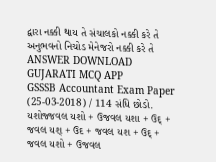દ્વારા નક્કી થાય તે સંચાલકો નક્કી કરે તે અનુભવનો નિચોડ મેનેજરો નક્કી કરે તે ANSWER DOWNLOAD GUJARATI MCQ APP
GSSSB Accountant Exam Paper (25-03-2018) / 114 સંધિ છોડો. યશોજ્જવલ યશો + ઉજવલ યશા + ઉદ્ + જવલ યશ્ + ઉદ + જવલ યશ + ઉદ્ + જવલ યશો + ઉજવલ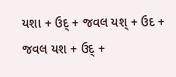યશા + ઉદ્ + જવલ યશ્ + ઉદ + જવલ યશ + ઉદ્ +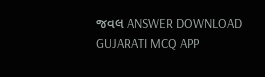જવલ ANSWER DOWNLOAD GUJARATI MCQ APP